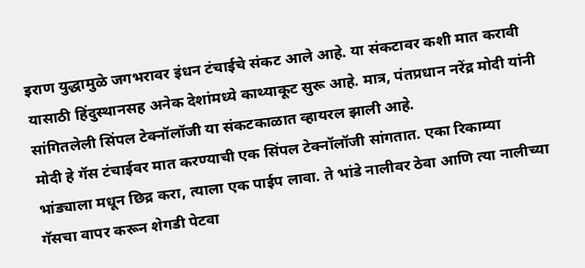इराण युद्धामुळे जगभरावर इंधन टंचाईचे संकट आले आहे. या संकटावर कशी मात करावी यासाठी हिंदुस्थानसह अनेक देशांमध्ये काथ्याकूट सुरू आहे. मात्र, पंतप्रधान नरेंद्र मोदी यांनी सांगितलेली सिंपल टेक्नॉलॉजी या संकटकाळात व्हायरल झाली आहे.
मोदी हे गॅस टंचाईवर मात करण्याची एक सिंपल टेक्नॉलॉजी सांगतात. एका रिकाम्या भांड्याला मधून छिद्र करा, त्याला एक पाईप लावा. ते भांडे नालीवर ठेवा आणि त्या नालीच्या गॅसचा वापर करून शेगडी पेटवा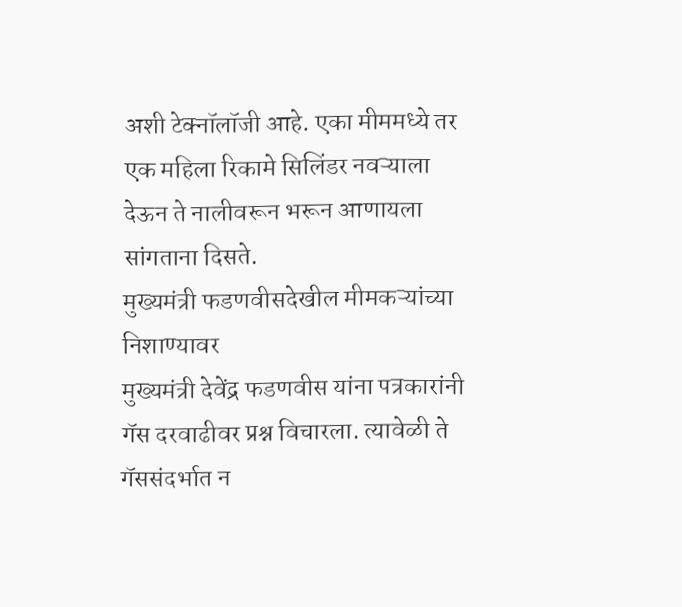अशी टेक्नॉलॉजी आहे. एका मीममध्ये तर एक महिला रिकामे सिलिंडर नवऱ्याला देऊन ते नालीवरून भरून आणायला सांगताना दिसते.
मुख्यमंत्री फडणवीसदेखील मीमकऱ्यांच्या निशाण्यावर
मुख्यमंत्री देवेंद्र फडणवीस यांना पत्रकारांनी गॅस दरवाढीवर प्रश्न विचारला. त्यावेळी ते गॅससंदर्भात न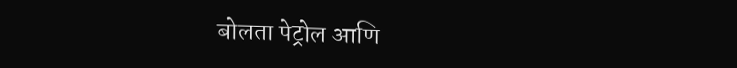बोलता पेट्रोल आणि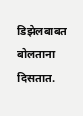डिझेलबाबत बोलताना दिसतात.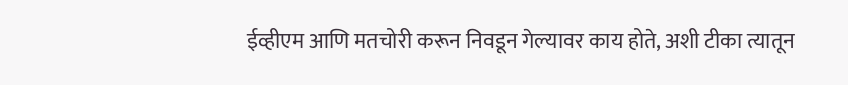ईव्हीएम आणि मतचोरी करून निवडून गेल्यावर काय होते, अशी टीका त्यातून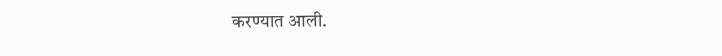करण्यात आली.